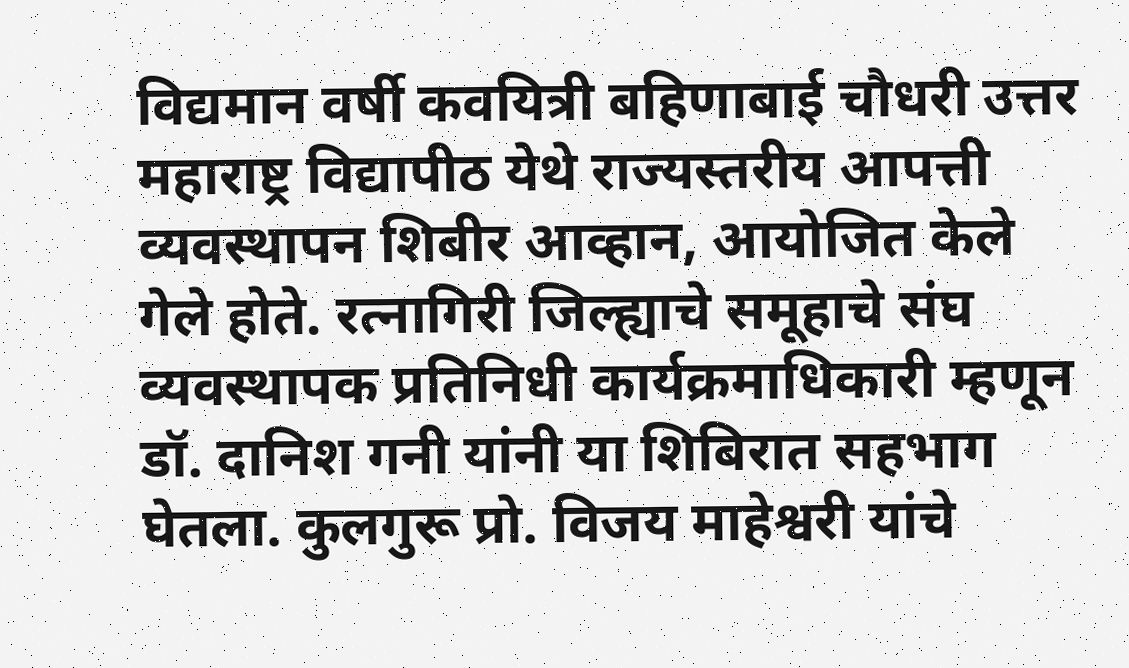विद्यमान वर्षी कवयित्री बहिणाबाई चौधरी उत्तर महाराष्ट्र विद्यापीठ येथे राज्यस्तरीय आपत्ती व्यवस्थापन शिबीर आव्हान, आयोजित केले गेले होते. रत्नागिरी जिल्ह्याचे समूहाचे संघ व्यवस्थापक प्रतिनिधी कार्यक्रमाधिकारी म्हणून डॉ. दानिश गनी यांनी या शिबिरात सहभाग घेतला. कुलगुरू प्रो. विजय माहेश्वरी यांचे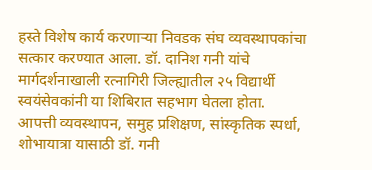हस्ते विशेष कार्य करणाऱ्या निवडक संघ व्यवस्थापकांचा सत्कार करण्यात आला. डॉ. दानिश गनी यांचे मार्गदर्शनाखाली रत्नागिरी जिल्ह्यातील २५ विद्यार्थी स्वयंसेवकांनी या शिबिरात सहभाग घेतला होता.
आपत्ती व्यवस्थापन, समुह प्रशिक्षण, सांस्कृतिक स्पर्धा, शोभायात्रा यासाठी डॉ. गनी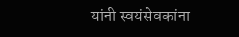यांनी स्वयंसेवकांना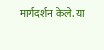मार्गदर्शन केले. या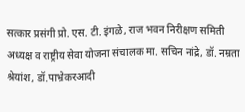सत्कार प्रसंगी प्रो. एस. टी. इंगळे, राज भवन निरीक्षण समिती अध्यक्ष व राष्ट्रीय सेवा योजना संचालक मा. सचिन नांद्रे, डॉ. नम्रता श्रेयांश, डॉ.पाभ्रेकरआदी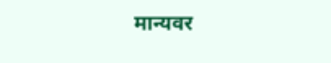मान्यवर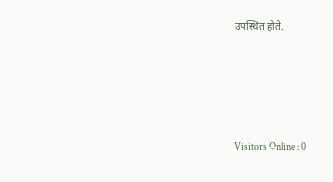उपस्थित होते.







Visitors Online : 0